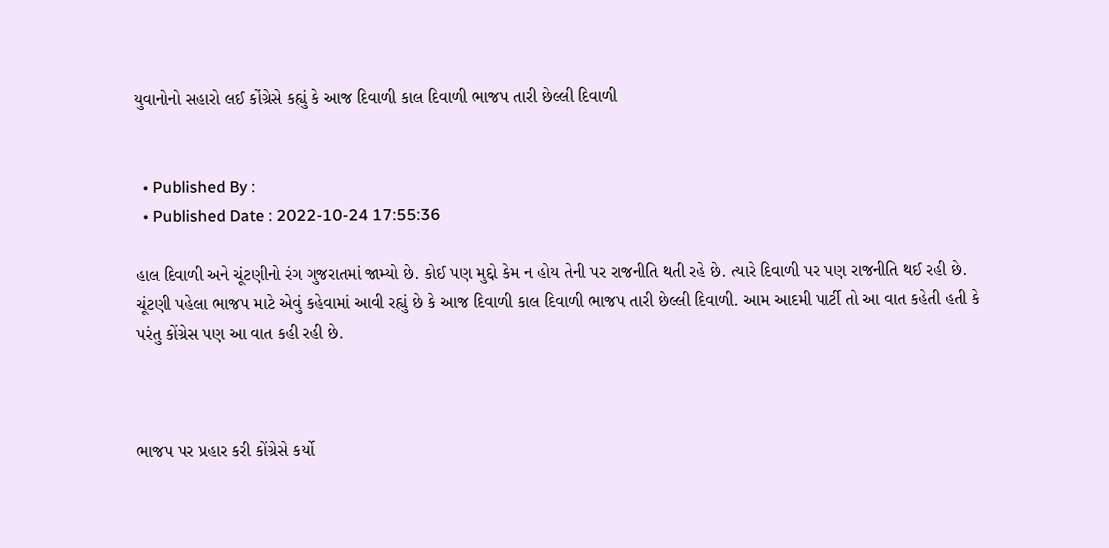યુવાનોનો સહારો લઈ કોંગ્રેસે કહ્યું કે આજ દિવાળી કાલ દિવાળી ભાજપ તારી છેલ્લી દિવાળી


  • Published By :
  • Published Date : 2022-10-24 17:55:36

હાલ દિવાળી અને ચૂંટણીનો રંગ ગુજરાતમાં જામ્યો છે. કોઈ પણ મુદ્દો કેમ ન હોય તેની પર રાજનીતિ થતી રહે છે. ત્યારે દિવાળી પર પણ રાજનીતિ થઈ રહી છે. ચૂંટણી પહેલા ભાજપ માટે એવું કહેવામાં આવી રહ્યું છે કે આજ દિવાળી કાલ દિવાળી ભાજપ તારી છેલ્લી દિવાળી. આમ આદમી પાર્ટી તો આ વાત કહેતી હતી કે પરંતુ કોંગ્રેસ પણ આ વાત કહી રહી છે.



ભાજપ પર પ્રહાર કરી કોંગ્રેસે કર્યો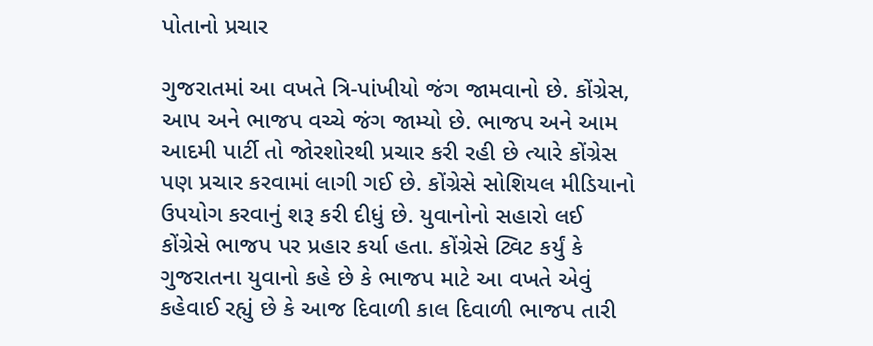પોતાનો પ્રચાર

ગુજરાતમાં આ વખતે ત્રિ-પાંખીયો જંગ જામવાનો છે. કોંગ્રેસ, આપ અને ભાજપ વચ્ચે જંગ જામ્યો છે. ભાજપ અને આમ આદમી પાર્ટી તો જોરશોરથી પ્રચાર કરી રહી છે ત્યારે કોંગ્રેસ પણ પ્રચાર કરવામાં લાગી ગઈ છે. કોંગ્રેસે સોશિયલ મીડિયાનો ઉપયોગ કરવાનું શરૂ કરી દીધું છે. યુવાનોનો સહારો લઈ કોંગ્રેસે ભાજપ પર પ્રહાર કર્યા હતા. કોંગ્રેસે ટ્વિટ કર્યું કે ગુજરાતના યુવાનો કહે છે કે ભાજપ માટે આ વખતે એવું કહેવાઈ રહ્યું છે કે આજ દિવાળી કાલ દિવાળી ભાજપ તારી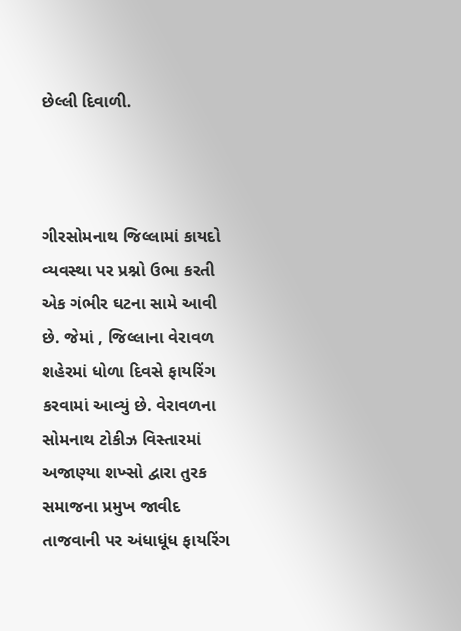છેલ્લી દિવાળી.



ગીરસોમનાથ જિલ્લામાં કાયદો વ્યવસ્થા પર પ્રશ્નો ઉભા કરતી એક ગંભીર ઘટના સામે આવી છે. જેમાં , જિલ્લાના વેરાવળ શહેરમાં ધોળા દિવસે ફાયરિંગ કરવામાં આવ્યું છે. વેરાવળના સોમનાથ ટોકીઝ વિસ્તારમાં અજાણ્યા શખ્સો દ્વારા તુરક સમાજના પ્રમુખ જાવીદ તાજવાની પર અંધાધૂંધ ફાયરિંગ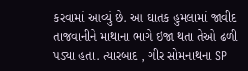કરવામાં આવ્યું છે. આ ઘાતક હુમલામાં જાવીદ તાજવાનીને માથાના ભાગે ઇજા થતા તેઓ ઢળી પડ્યા હતા. ત્યારબાદ , ગીર સોમનાથના SP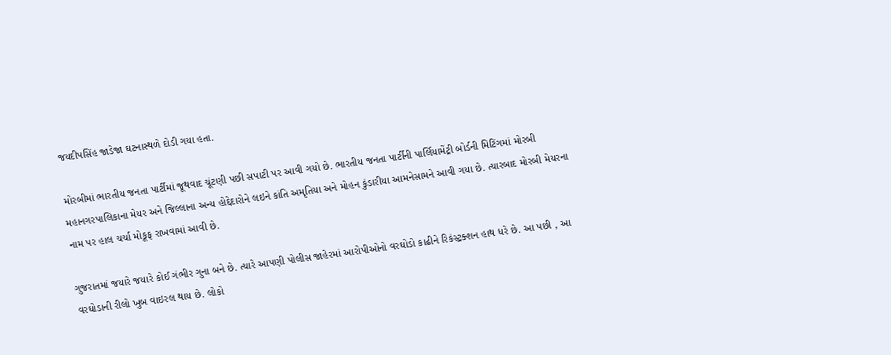જયદીપસિંહ જાડેજા ઘટનાસ્થળે દોડી ગયા હતા.

મોરબીમાં ભારતીય જનતા પાર્ટીમાં જૂથવાદ ચૂંટણી પછી સપાટી પર આવી ગયો છે. ભારતીય જનતા પાર્ટીની પાર્લિયામેંટ્રી બોર્ડની મિટિંગમાં મોરબી મહાનગરપાલિકાના મેયર અને જિલ્લાના અન્ય હોદ્દેદારોને લઇને કાંતિ અમૃતિયા અને મોહન કુંડારીયા આમનેસામને આવી ગયા છે. ત્યારબાદ મોરબી મેયરના નામ પર હાલ ચર્ચા મોકૂફ રાખવામાં આવી છે.

ગુજરાતમાં જયારે જયારે કોઈ ગંભીર ગુના બને છે. ત્યારે આપણી પોલીસ જાહેરમાં આરોપીઓનો વરઘોડો કાઢીને રિકંસ્ટ્રક્શન હાથ ધરે છે. આ પછી , આ વરઘોડાની રીલો ખુબ વાઇરલ થાય છે. લોકો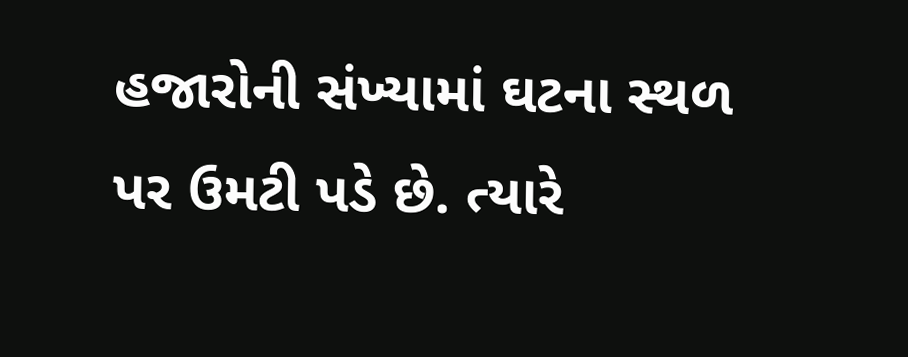હજારોની સંખ્યામાં ઘટના સ્થળ પર ઉમટી પડે છે. ત્યારે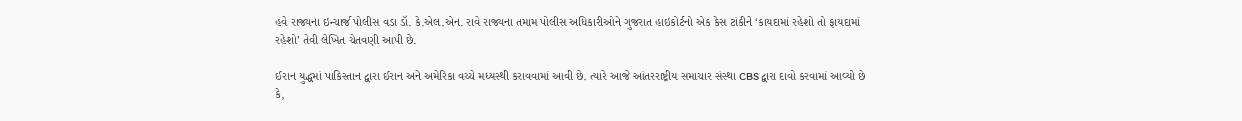હવે રાજ્યના ઇન્ચાર્જ પોલીસ વડા ડૉ. કે.એલ.એન. રાવે રાજ્યના તમામ પોલીસ અધિકારીઓને ગુજરાત હાઇકોર્ટનો એક કેસ ટાંકીને ‘કાયદામાં રહેશો તો ફાયદામાં રહેશો’ તેવી લેખિત ચેતવણી આપી છે.

ઈરાન યુદ્ધમાં પાકિસ્તાન દ્વારા ઈરાન અને અમેરિકા વચ્ચે મધ્યસ્થી કરાવવામાં આવી છે. ત્યારે આજે આંતરરાષ્ટ્રીય સમાચાર સંસ્થા CBS દ્વારા દાવો કરવામાં આવ્યો છે કે,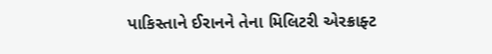પાકિસ્તાને ઈરાનને તેના મિલિટરી એરક્રાફ્ટ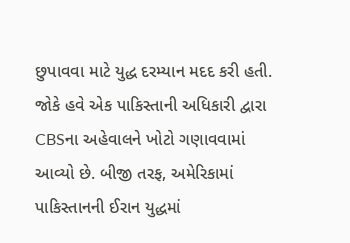છુપાવવા માટે યુદ્ધ દરમ્યાન મદદ કરી હતી. જોકે હવે એક પાકિસ્તાની અધિકારી દ્વારા CBSના અહેવાલને ખોટો ગણાવવામાં આવ્યો છે. બીજી તરફ, અમેરિકામાં પાકિસ્તાનની ઈરાન યુદ્ધમાં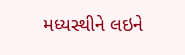મધ્યસ્થીને લઇને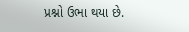પ્રશ્નો ઉભા થયા છે.